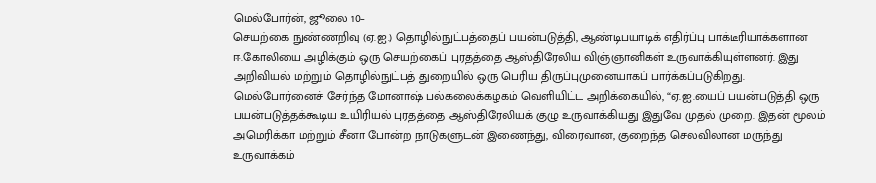மெல்போர்ன், ஜூலை 10–
செயற்கை நுண்ணறிவு (ஏ.ஐ.) தொழில்நுட்பத்தைப் பயன்படுத்தி, ஆண்டிபயாடிக் எதிர்ப்பு பாக்டீரியாக்களான ஈ.கோலியை அழிக்கும் ஒரு செயற்கைப் புரதத்தை ஆஸ்திரேலிய விஞ்ஞானிகள் உருவாக்கியுள்ளனர். இது அறிவியல் மற்றும் தொழில்நுட்பத் துறையில் ஒரு பெரிய திருப்புமுனையாகப் பார்க்கப்படுகிறது.
மெல்போர்னைச் சேர்ந்த மோனாஷ் பல்கலைக்கழகம் வெளியிட்ட அறிக்கையில், “ஏ.ஐ.யைப் பயன்படுத்தி ஒரு பயன்படுத்தக்கூடிய உயிரியல் புரதத்தை ஆஸ்திரேலியக் குழு உருவாக்கியது இதுவே முதல் முறை. இதன் மூலம் அமெரிக்கா மற்றும் சீனா போன்ற நாடுகளுடன் இணைந்து, விரைவான, குறைந்த செலவிலான மருந்து உருவாக்கம்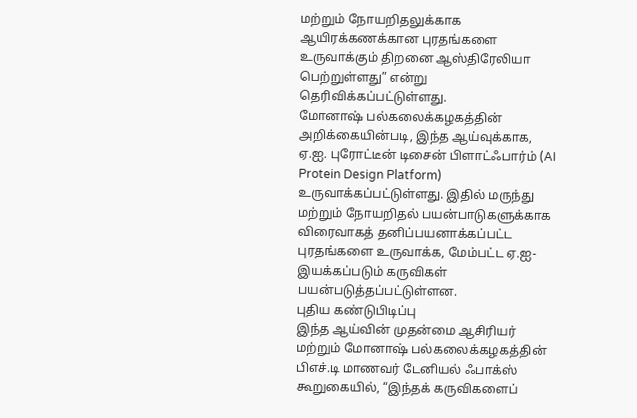மற்றும் நோயறிதலுக்காக ஆயிரக்கணக்கான புரதங்களை உருவாக்கும் திறனை ஆஸ்திரேலியா பெற்றுள்ளது” என்று தெரிவிக்கப்பட்டுள்ளது.
மோனாஷ் பல்கலைக்கழகத்தின் அறிக்கையின்படி, இந்த ஆய்வுக்காக, ஏ.ஐ. புரோட்டீன் டிசைன் பிளாட்ஃபார்ம் (AI Protein Design Platform) உருவாக்கப்பட்டுள்ளது. இதில் மருந்து மற்றும் நோயறிதல் பயன்பாடுகளுக்காக விரைவாகத் தனிப்பயனாக்கப்பட்ட புரதங்களை உருவாக்க, மேம்பட்ட ஏ.ஐ-இயக்கப்படும் கருவிகள் பயன்படுத்தப்பட்டுள்ளன.
புதிய கண்டுபிடிப்பு
இந்த ஆய்வின் முதன்மை ஆசிரியர் மற்றும் மோனாஷ் பல்கலைக்கழகத்தின் பிஎச்.டி மாணவர் டேனியல் ஃபாக்ஸ் கூறுகையில், “இந்தக் கருவிகளைப்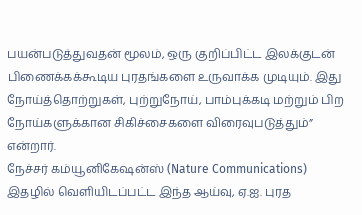பயன்படுத்துவதன் மூலம், ஒரு குறிப்பிட்ட இலக்குடன் பிணைக்கக்கூடிய புரதங்களை உருவாக்க முடியும். இது நோய்த்தொற்றுகள், புற்றுநோய், பாம்புக்கடி மற்றும் பிற நோய்களுக்கான சிகிச்சைகளை விரைவுபடுத்தும்” என்றார்.
நேச்சர் கம்யூனிகேஷன்ஸ் (Nature Communications) இதழில் வெளியிடப்பட்ட இந்த ஆய்வு, ஏ.ஐ. புரத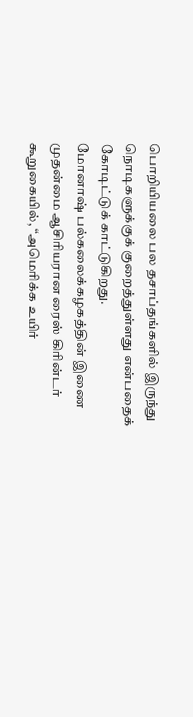பொறியியலை பல தசாப்தங்களில் இருந்து நொடிகளுக்குக் குறைத்துள்ளது என்பதைக் கோடிட்டுக் காட்டுகிறது.
மோனாஷ் பல்கலைக்கழகத்தின் இணை முதன்மை ஆசிரியரான ரைஸ் கிரின்டர் கூறுகையில், “அமெரிக்க உயிர்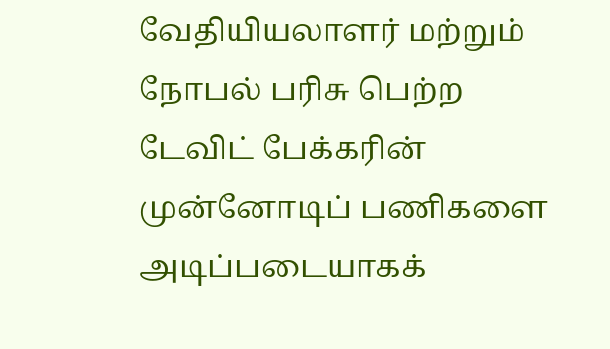வேதியியலாளர் மற்றும் நோபல் பரிசு பெற்ற டேவிட் பேக்கரின் முன்னோடிப் பணிகளை அடிப்படையாகக்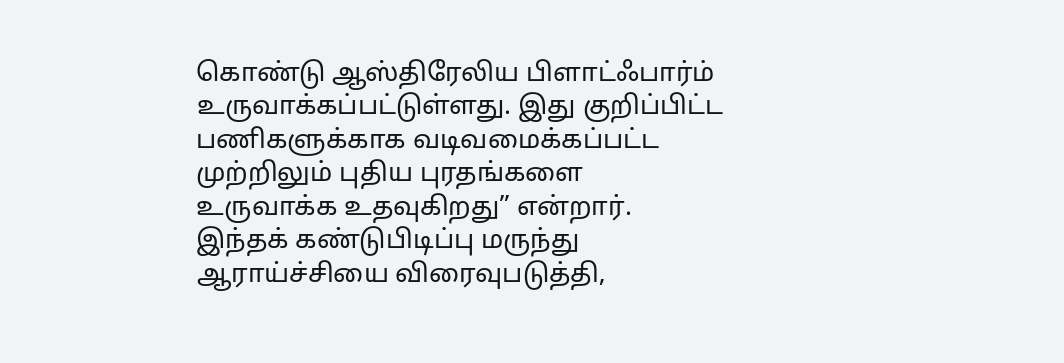கொண்டு ஆஸ்திரேலிய பிளாட்ஃபார்ம் உருவாக்கப்பட்டுள்ளது. இது குறிப்பிட்ட பணிகளுக்காக வடிவமைக்கப்பட்ட முற்றிலும் புதிய புரதங்களை உருவாக்க உதவுகிறது” என்றார்.
இந்தக் கண்டுபிடிப்பு மருந்து ஆராய்ச்சியை விரைவுபடுத்தி,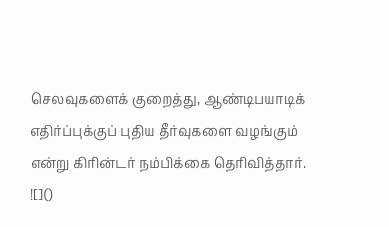செலவுகளைக் குறைத்து, ஆண்டிபயாடிக் எதிர்ப்புக்குப் புதிய தீர்வுகளை வழங்கும் என்று கிரின்டர் நம்பிக்கை தெரிவித்தார்.
![]()